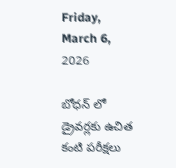Friday, March 6, 2026

బోధన్ లో డ్రైవర్లకు ఉచిత కంటి పరీక్షలు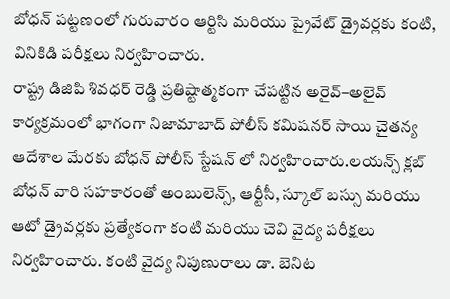బోధన్ పట్టణంలో గురువారం ఆర్టిసి మరియు ప్రైవేట్ డ్రైవర్లకు కంటి, వినికిడి పరీక్షలు నిర్వహించారు.
రాష్ట్ర డిజిపి శివధర్ రెడ్డి ప్రతిష్టాత్మకంగా చేపట్టిన అరైవ్–అలైవ్ కార్యక్రమంలో భాగంగా నిజామాబాద్ పోలీస్ కమిషనర్ సాయి చైతన్య ఆదేశాల మేరకు బోధన్ పోలీస్ స్టేషన్ లో నిర్వహించారు.లయన్స్ క్లబ్ బోధన్ వారి సహకారంతో అంబులెన్స్, ఆర్టీసీ, స్కూల్ బస్సు మరియు ఆటో డ్రైవర్లకు ప్రత్యేకంగా కంటి మరియు చెవి వైద్య పరీక్షలు నిర్వహించారు. కంటి వైద్య నిపుణురాలు డా. బెనిట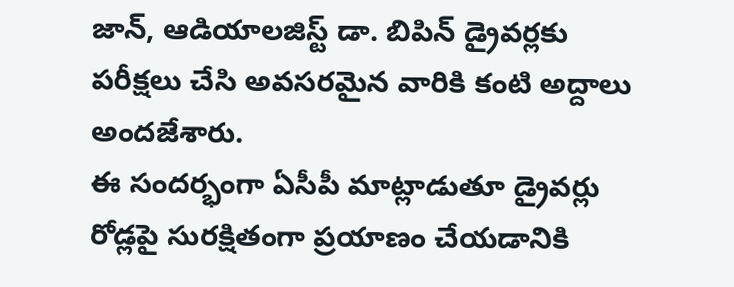జాన్, ఆడియాలజిస్ట్ డా. బిపిన్ డ్రైవర్లకు పరీక్షలు చేసి అవసరమైన వారికి కంటి అద్దాలు అందజేశారు.
ఈ సందర్భంగా ఏసీపీ మాట్లాడుతూ డ్రైవర్లు రోడ్లపై సురక్షితంగా ప్రయాణం చేయడానికి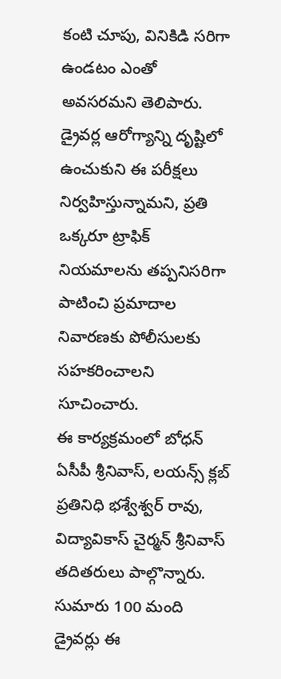కంటి చూపు, వినికిడి సరిగా ఉండటం ఎంతో అవసరమని తెలిపారు. డ్రైవర్ల ఆరోగ్యాన్ని దృష్టిలో ఉంచుకుని ఈ పరీక్షలు నిర్వహిస్తున్నామని, ప్రతి ఒక్కరూ ట్రాఫిక్ నియమాలను తప్పనిసరిగా పాటించి ప్రమాదాల నివారణకు పోలీసులకు సహకరించాలని సూచించారు.
ఈ కార్యక్రమంలో బోధన్ ఏసీపీ శ్రీనివాస్, లయన్స్ క్లబ్ ప్రతినిధి భశ్వేశ్వర్ రావు, విద్యావికాస్ చైర్మన్ శ్రీనివాస్ తదితరులు పాల్గొన్నారు. సుమారు 100 మంది డ్రైవర్లు ఈ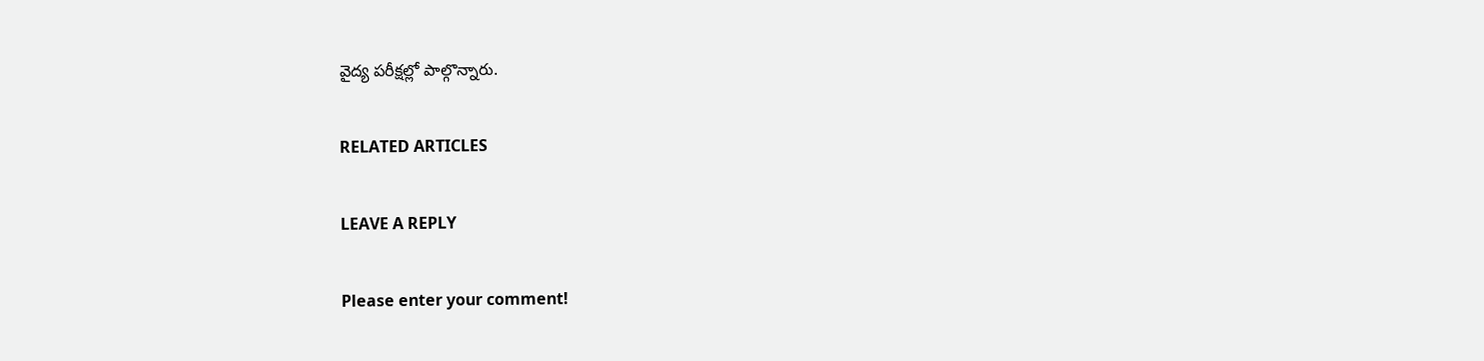వైద్య పరీక్షల్లో పాల్గొన్నారు.

RELATED ARTICLES

LEAVE A REPLY

Please enter your comment!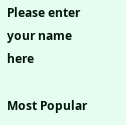Please enter your name here

Most Popular